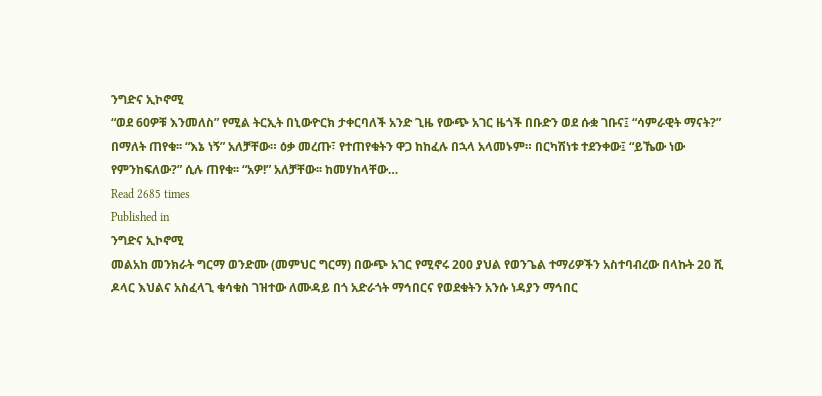ንግድና ኢኮኖሚ
“ወደ 60ዎቹ እንመለስ” የሚል ትርኢት በኒውዮርክ ታቀርባለች አንድ ጊዜ የውጭ አገር ዜጎች በቡድን ወደ ሱቋ ገቡና፤ “ሳምራዊት ማናት?” በማለት ጠየቁ፡፡ “እኔ ነኝ” አለቻቸው። ዕቃ መረጡ፣ የተጠየቁትን ዋጋ ከከፈሉ በኋላ አላመኑም። በርካሽነቱ ተደንቀው፤ “ይኼው ነው የምንከፍለው?” ሲሉ ጠየቁ፡፡ “አዎ!” አለቻቸው፡፡ ከመሃከላቸው…
Read 2685 times
Published in
ንግድና ኢኮኖሚ
መልአከ መንክራት ግርማ ወንድሙ (መምህር ግርማ) በውጭ አገር የሚኖሩ 200 ያህል የወንጌል ተማሪዎችን አስተባብረው በላኩት 20 ሺ ዶላር እህልና አስፈላጊ ቁሳቁስ ገዝተው ለሙዳይ በጎ አድራጎት ማኅበርና የወደቁትን አንሱ ነዳያን ማኅበር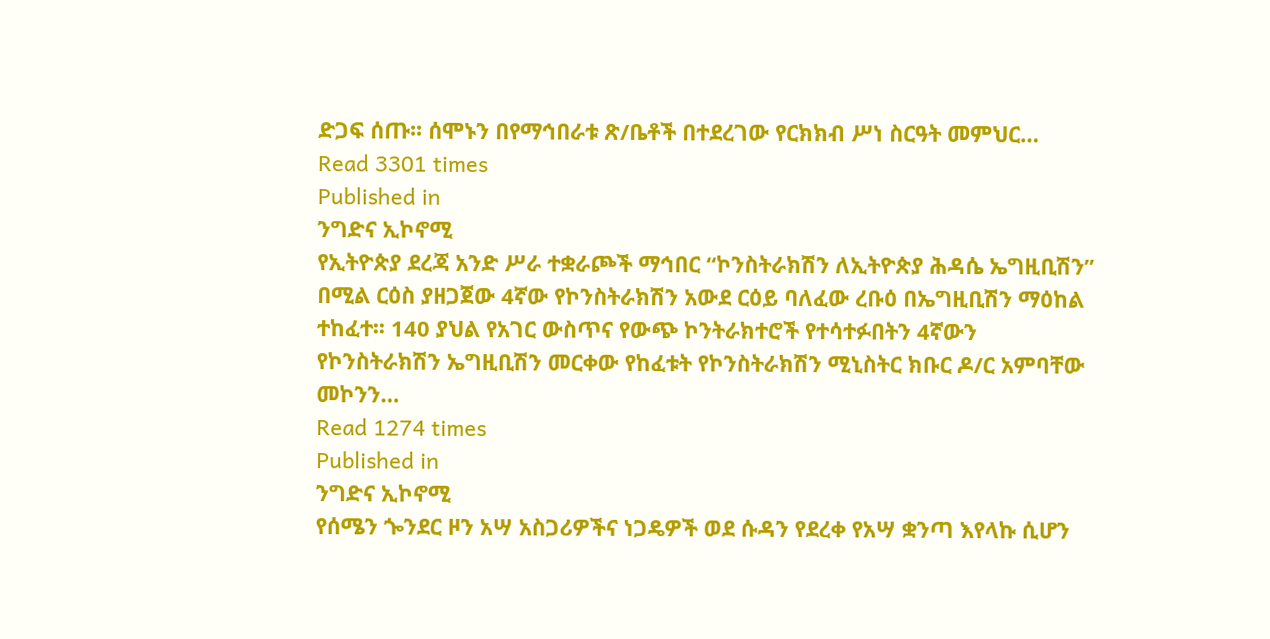ድጋፍ ሰጡ፡፡ ሰሞኑን በየማኅበራቱ ጽ/ቤቶች በተደረገው የርክክብ ሥነ ስርዓት መምህር…
Read 3301 times
Published in
ንግድና ኢኮኖሚ
የኢትዮጵያ ደረጃ አንድ ሥራ ተቋራጮች ማኅበር “ኮንስትራክሽን ለኢትዮጵያ ሕዳሴ ኤግዚቢሽን” በሚል ርዕስ ያዘጋጀው 4ኛው የኮንስትራክሽን አውደ ርዕይ ባለፈው ረቡዕ በኤግዚቢሽን ማዕከል ተከፈተ፡፡ 140 ያህል የአገር ውስጥና የውጭ ኮንትራክተሮች የተሳተፉበትን 4ኛውን የኮንስትራክሽን ኤግዚቢሽን መርቀው የከፈቱት የኮንስትራክሽን ሚኒስትር ክቡር ዶ/ር አምባቸው መኮንን…
Read 1274 times
Published in
ንግድና ኢኮኖሚ
የሰሜን ጐንደር ዞን አሣ አስጋሪዎችና ነጋዴዎች ወደ ሱዳን የደረቀ የአሣ ቋንጣ እየላኩ ሲሆን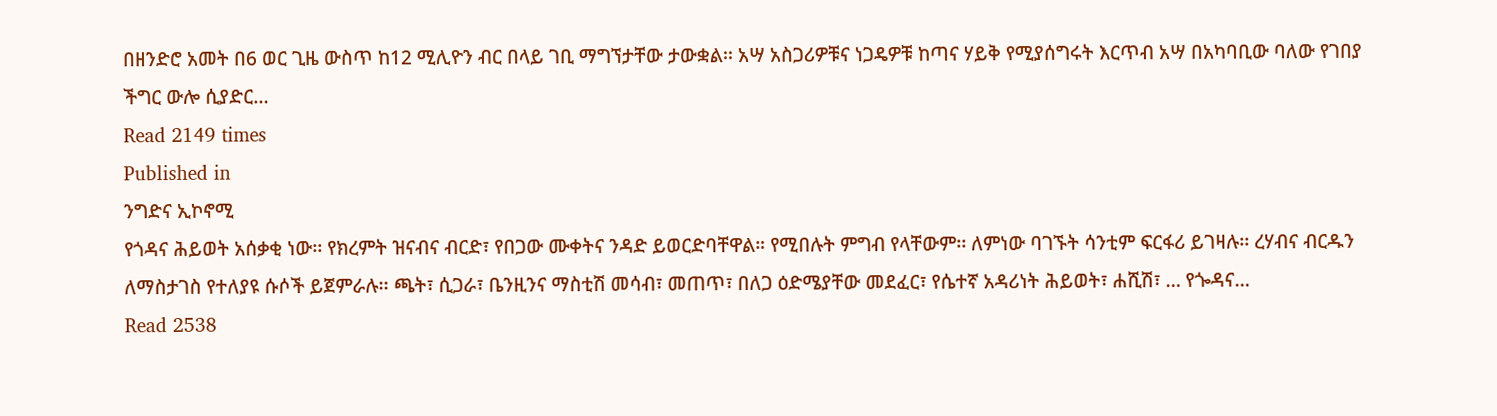በዘንድሮ አመት በ6 ወር ጊዜ ውስጥ ከ12 ሚሊዮን ብር በላይ ገቢ ማግኘታቸው ታውቋል፡፡ አሣ አስጋሪዎቹና ነጋዴዎቹ ከጣና ሃይቅ የሚያሰግሩት እርጥብ አሣ በአካባቢው ባለው የገበያ ችግር ውሎ ሲያድር…
Read 2149 times
Published in
ንግድና ኢኮኖሚ
የጎዳና ሕይወት አሰቃቂ ነው፡፡ የክረምት ዝናብና ብርድ፣ የበጋው ሙቀትና ንዳድ ይወርድባቸዋል። የሚበሉት ምግብ የላቸውም፡፡ ለምነው ባገኙት ሳንቲም ፍርፋሪ ይገዛሉ፡፡ ረሃብና ብርዱን ለማስታገስ የተለያዩ ሱሶች ይጀምራሉ፡፡ ጫት፣ ሲጋራ፣ ቤንዚንና ማስቲሽ መሳብ፣ መጠጥ፣ በለጋ ዕድሜያቸው መደፈር፣ የሴተኛ አዳሪነት ሕይወት፣ ሐሺሽ፣ … የጐዳና…
Read 2538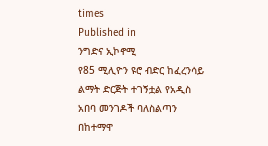times
Published in
ንግድና ኢኮኖሚ
የ85 ሚሊዮን ዩሮ ብድር ከፈረንሳይ ልማት ድርጅት ተገኝቷል የአዲስ አበባ መንገዶች ባለስልጣን በከተማዋ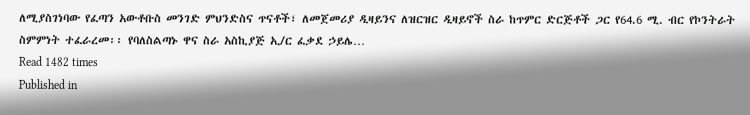ለሚያስገነባው የፈጣን አውቶቡስ መንገድ ምህንድስና ጥናቶች፣ ለመጀመሪያ ዲዛይንና ለዝርዝር ዲዛይኖች ስራ ከጥምር ድርጅቶች ጋር የ64.6 ሚ. ብር የኮንትራት ስምምነት ተፈራረመ፡፡ የባለስልጣኑ ዋና ስራ አስኪያጅ ኢ/ር ፈቃደ ኃይሌ…
Read 1482 times
Published in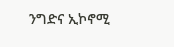ንግድና ኢኮኖሚ